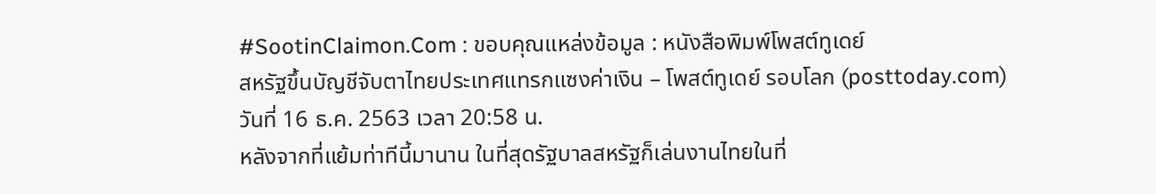#SootinClaimon.Com : ขอบคุณแหล่งข้อมูล : หนังสือพิมพ์โพสต์ทูเดย์
สหรัฐขึ้นบัญชีจับตาไทยประเทศแทรกแซงค่าเงิน – โพสต์ทูเดย์ รอบโลก (posttoday.com)
วันที่ 16 ธ.ค. 2563 เวลา 20:58 น.
หลังจากที่แย้มท่าทีนี้มานาน ในที่สุดรัฐบาลสหรัฐก็เล่นงานไทยในที่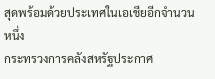สุดพร้อมด้วยประเทศในเอเชียอีกจำนวนหนึ่ง
กระทรวงการคลังสหรัฐประกาศ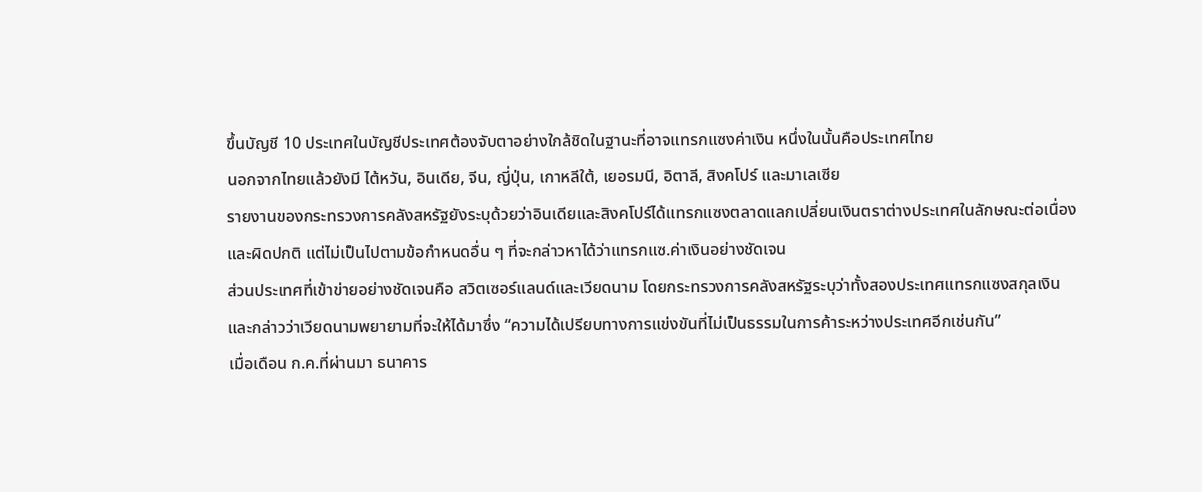ขึ้นบัญชี 10 ประเทศในบัญชีประเทศต้องจับตาอย่างใกล้ชิดในฐานะที่อาจแทรกแซงค่าเงิน หนึ่งในนั้นคือประเทศไทย
นอกจากไทยแล้วยังมี ไต้หวัน, อินเดีย, จีน, ญี่ปุ่น, เกาหลีใต้, เยอรมนี, อิตาลี, สิงคโปร์ และมาเลเซีย
รายงานของกระทรวงการคลังสหรัฐยังระบุด้วยว่าอินเดียและสิงคโปร์ได้แทรกแซงตลาดแลกเปลี่ยนเงินตราต่างประเทศในลักษณะต่อเนื่องและผิดปกติ แต่ไม่เป็นไปตามข้อกำหนดอื่น ๆ ที่จะกล่าวหาได้ว่าแทรกแซ.ค่าเงินอย่างชัดเจน
ส่วนประเทศที่เข้าข่ายอย่างชัดเจนคือ สวิตเซอร์แลนด์และเวียดนาม โดยกระทรวงการคลังสหรัฐระบุว่าทั้งสองประเทศแทรกแซงสกุลเงิน และกล่าวว่าเวียดนามพยายามที่จะให้ได้มาซึ่ง “ความได้เปรียบทางการแข่งขันที่ไม่เป็นธรรมในการค้าระหว่างประเทศอีกเช่นกัน”
เมื่อเดือน ก.ค.ที่ผ่านมา ธนาคาร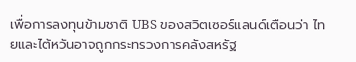เพื่อการลงทุนข้ามชาติ UBS ของสวิตเซอร์แลนด์เตือนว่า ไทยและไต้หวันอาจถูกกระทรวงการคลังสหรัฐ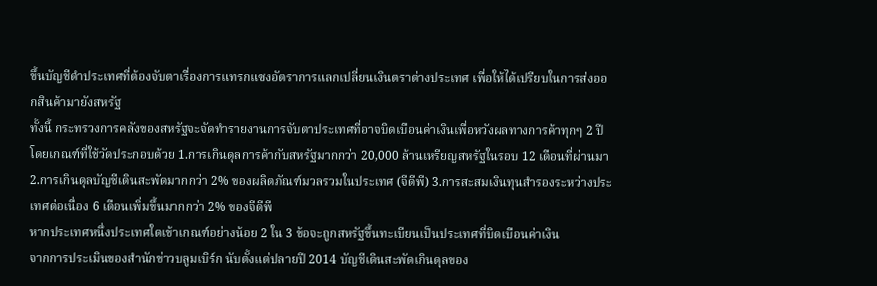ขึ้นบัญชีดำประเทศที่ต้องจับตาเรื่องการแทรกแซงอัตราการแลกเปลี่ยนเงินตราต่างประเทศ เพื่อให้ได้เปรียบในการส่งออกสินค้ามายังสหรัฐ
ทั้งนี้ กระทรวงการคลังของสหรัฐจะจัดทำรายงานการจับตาประเทศที่อาจบิดเบือนค่าเงินเพื่อหวังผลทางการค้าทุกๆ 2 ปี โดยเกณฑ์ที่ใช้วัดประกอบด้วย 1.การเกินดุลการค้ากับสหรัฐมากกว่า 20,000 ล้านเหรียญสหรัฐในรอบ 12 เดือนที่ผ่านมา 2.การเกินดุลบัญชีเดินสะพัดมากกว่า 2% ของผลิตภัณฑ์มวลรวมในประเทศ (จีดีพี) 3.การสะสมเงินทุนสำรองระหว่างประเทศต่อเนื่อง 6 เดือนเพิ่มขึ้นมากกว่า 2% ของจีดีพี
หากประเทศหนึ่งประเทศใดเข้าเกณฑ์อย่างน้อย 2 ใน 3 ข้อจะถูกสหรัฐขึ้นทะเบียนเป็นประเทศที่บิดเบือนค่าเงิน
จากการประเมินของสำนักข่าวบลูมเบิร์ก นับตั้งแต่ปลายปี 2014 บัญชีเดินสะพัดเกินดุลของ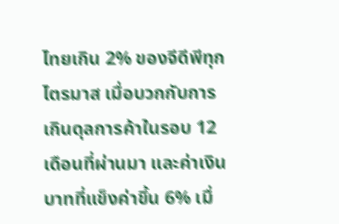ไทยเกิน 2% ของจีดีพีทุกไตรมาส เมื่อบวกกับการเกินดุลการค้าในรอบ 12 เดือนที่ผ่านมา และค่าเงินบาทที่แข็งค่าขึ้น 6% เมื่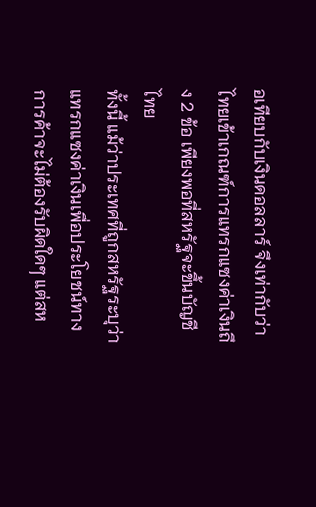อเทียบกับเงินดอลลาร์ จึงเท่ากับว่าไทยเข้าเกณฑ์การแทรกแซงค่าเงินถึง 2 ข้อ เพียงพอที่สหรัฐจะขึ้นบัญชีไทย
ทั้งนี้ แม้ว่าประเทศที่ถูกสหรัฐระบุว่าแทรกแซงค่าเงินเพื่อประโยชน์ทางการค้าจะไม่ต้องรับผิดใดๆ แต่สห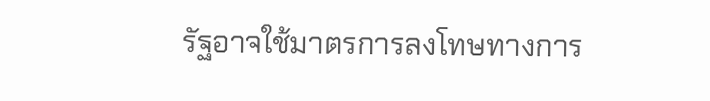รัฐอาจใช้มาตรการลงโทษทางการ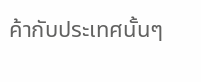ค้ากับประเทศนั้นๆ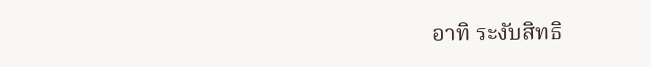อาทิ ระงับสิทธิ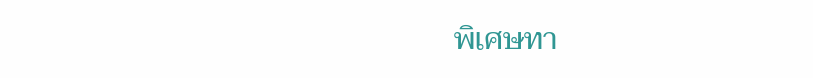พิเศษทา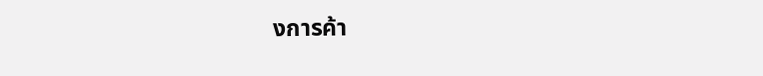งการค้า